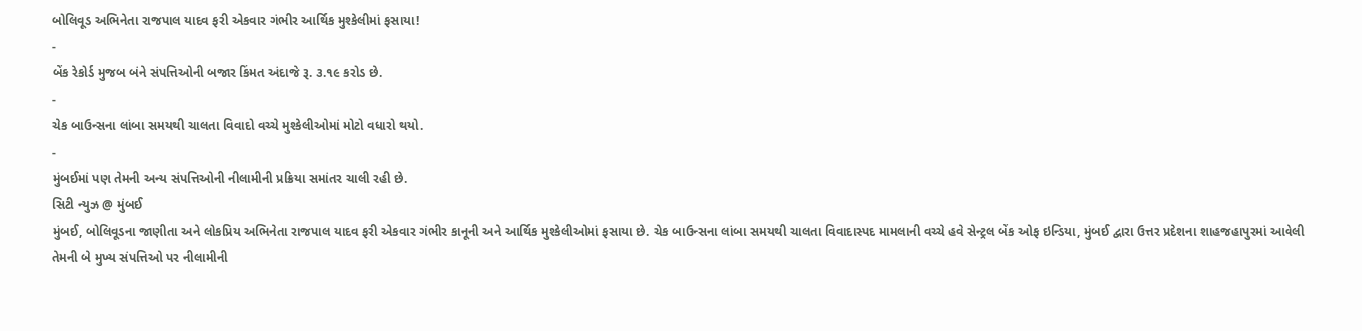બોલિવૂડ અભિનેતા રાજપાલ યાદવ ફરી એકવાર ગંભીર આર્થિક મુશ્કેલીમાં ફસાયા!
-
બેંક રેકોર્ડ મુજબ બંને સંપત્તિઓની બજાર કિંમત અંદાજે રૂ. ૩.૧૯ કરોડ છે.
-
ચેક બાઉન્સના લાંબા સમયથી ચાલતા વિવાદો વચ્ચે મુશ્કેલીઓમાં મોટો વધારો થયો.
-
મુંબઈમાં પણ તેમની અન્ય સંપત્તિઓની નીલામીની પ્રક્રિયા સમાંતર ચાલી રહી છે.
સિટી ન્યુઝ @ મુંબઈ
મુંબઈ, બોલિવૂડના જાણીતા અને લોકપ્રિય અભિનેતા રાજપાલ યાદવ ફરી એકવાર ગંભીર કાનૂની અને આર્થિક મુશ્કેલીઓમાં ફસાયા છે. ચેક બાઉન્સના લાંબા સમયથી ચાલતા વિવાદાસ્પદ મામલાની વચ્ચે હવે સેન્ટ્રલ બેંક ઓફ ઇન્ડિયા, મુંબઈ દ્વારા ઉત્તર પ્રદેશના શાહજહાપુરમાં આવેલી તેમની બે મુખ્ય સંપત્તિઓ પર નીલામીની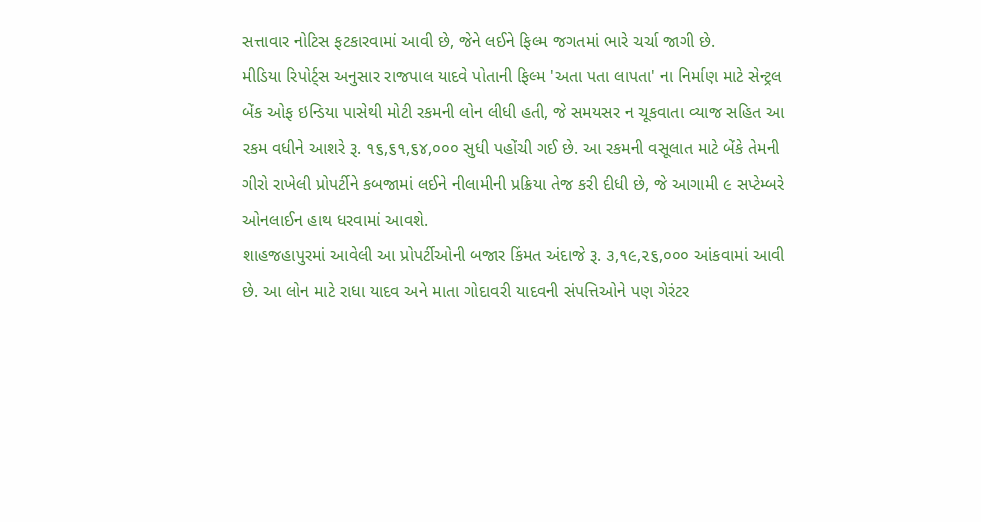સત્તાવાર નોટિસ ફટકારવામાં આવી છે, જેને લઈને ફિલ્મ જગતમાં ભારે ચર્ચા જાગી છે.
મીડિયા રિપોર્ટ્સ અનુસાર રાજપાલ યાદવે પોતાની ફિલ્મ 'અતા પતા લાપતા' ના નિર્માણ માટે સેન્ટ્રલ બેંક ઓફ ઇન્ડિયા પાસેથી મોટી રકમની લોન લીધી હતી, જે સમયસર ન ચૂકવાતા વ્યાજ સહિત આ રકમ વધીને આશરે રૂ. ૧૬,૬૧,૬૪,૦૦૦ સુધી પહોંચી ગઈ છે. આ રકમની વસૂલાત માટે બેંકે તેમની ગીરો રાખેલી પ્રોપર્ટીને કબજામાં લઈને નીલામીની પ્રક્રિયા તેજ કરી દીધી છે, જે આગામી ૯ સપ્ટેમ્બરે ઓનલાઈન હાથ ધરવામાં આવશે.
શાહજહાપુરમાં આવેલી આ પ્રોપર્ટીઓની બજાર કિંમત અંદાજે રૂ. ૩,૧૯,૨૬,૦૦૦ આંકવામાં આવી છે. આ લોન માટે રાધા યાદવ અને માતા ગોદાવરી યાદવની સંપત્તિઓને પણ ગેરંટર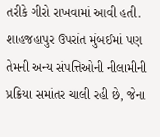તરીકે ગીરો રાખવામાં આવી હતી. શાહજહાપુર ઉપરાંત મુંબઈમાં પણ તેમની અન્ય સંપત્તિઓની નીલામીની પ્રક્રિયા સમાંતર ચાલી રહી છે, જેના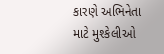કારણે અભિનેતા માટે મુશ્કેલીઓ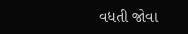વધતી જોવા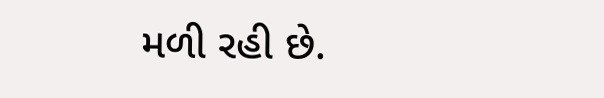મળી રહી છે.